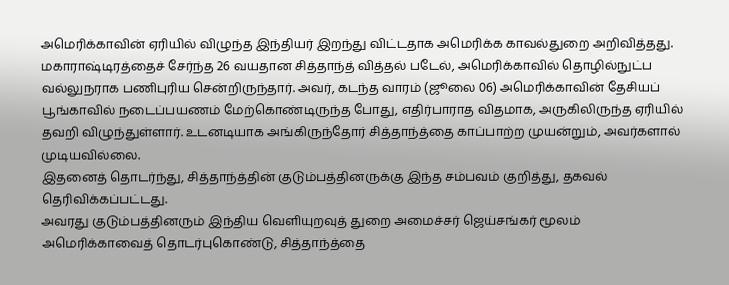அமெரிக்காவின் ஏரியில் விழுந்த இந்தியர் இறந்து விட்டதாக அமெரிக்க காவல்துறை அறிவித்தது.
மகாராஷ்டிரத்தைச் சேர்ந்த 26 வயதான சித்தாந்த் வித்தல் படேல், அமெரிக்காவில் தொழில்நுட்ப வல்லுநராக பணிபுரிய சென்றிருந்தார். அவர், கடந்த வாரம் (ஜூலை 06) அமெரிக்காவின் தேசியப் பூங்காவில் நடைப்பயணம் மேற்கொண்டிருந்த போது, எதிர்பாராத விதமாக, அருகிலிருந்த ஏரியில் தவறி விழுந்துள்ளார். உடனடியாக அங்கிருந்தோர் சித்தாந்த்தை காப்பாற்ற முயன்றும், அவர்களால் முடியவில்லை.
இதனைத் தொடர்ந்து, சித்தாந்த்தின் குடும்பத்தினருக்கு இந்த சம்பவம் குறித்து, தகவல் தெரிவிக்கப்பட்டது.
அவரது குடும்பத்தினரும் இந்திய வெளியுறவுத் துறை அமைச்சர் ஜெய்சங்கர் மூலம் அமெரிக்காவைத் தொடர்புகொண்டு, சித்தாந்த்தை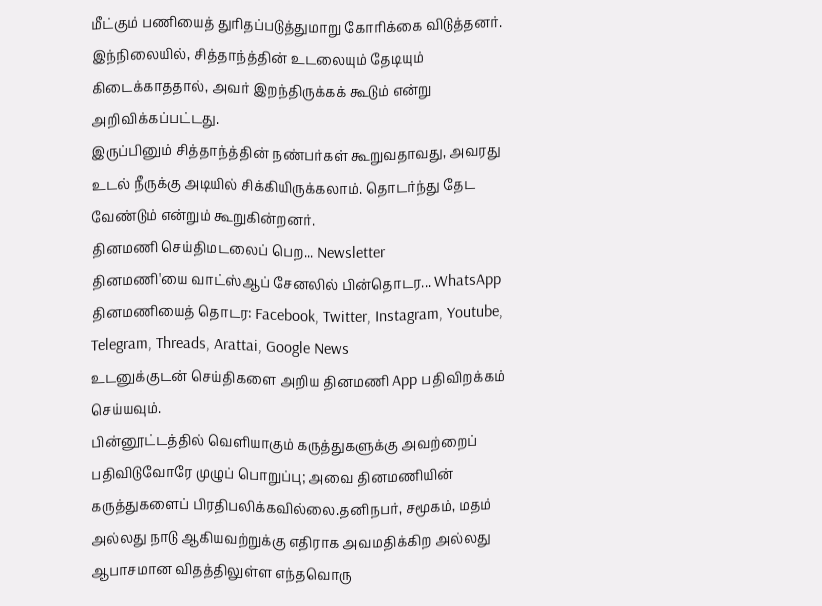மீட்கும் பணியைத் துரிதப்படுத்துமாறு கோரிக்கை விடுத்தனர். இந்நிலையில், சித்தாந்த்தின் உடலையும் தேடியும் கிடைக்காததால், அவர் இறந்திருக்கக் கூடும் என்று அறிவிக்கப்பட்டது.
இருப்பினும் சித்தாந்த்தின் நண்பர்கள் கூறுவதாவது, அவரது உடல் நீருக்கு அடியில் சிக்கியிருக்கலாம். தொடர்ந்து தேட வேண்டும் என்றும் கூறுகின்றனர்.
தினமணி செய்திமடலைப் பெற... Newsletter
தினமணி'யை வாட்ஸ்ஆப் சேனலில் பின்தொடர... WhatsApp
தினமணியைத் தொடர: Facebook, Twitter, Instagram, Youtube, Telegram, Threads, Arattai, Google News
உடனுக்குடன் செய்திகளை அறிய தினமணி App பதிவிறக்கம் செய்யவும்.
பின்னூட்டத்தில் வெளியாகும் கருத்துகளுக்கு அவற்றைப் பதிவிடுவோரே முழுப் பொறுப்பு; அவை தினமணியின் கருத்துகளைப் பிரதிபலிக்கவில்லை.தனிநபர், சமூகம், மதம் அல்லது நாடு ஆகியவற்றுக்கு எதிராக அவமதிக்கிற அல்லது ஆபாசமான விதத்திலுள்ள எந்தவொரு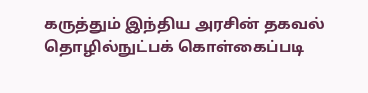கருத்தும் இந்திய அரசின் தகவல் தொழில்நுட்பக் கொள்கைப்படி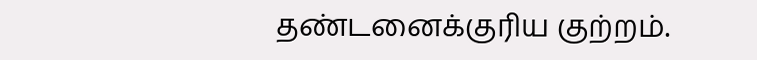தண்டனைக்குரிய குற்றம்.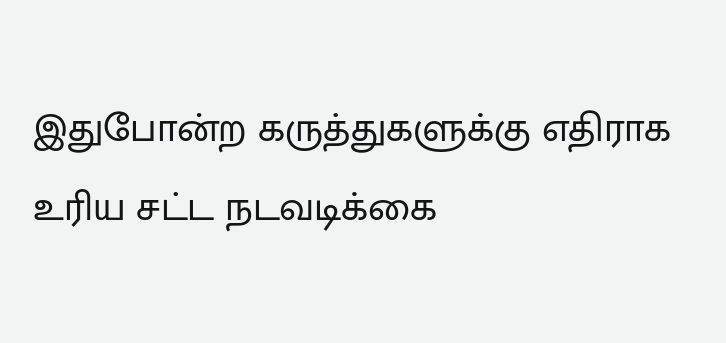இதுபோன்ற கருத்துகளுக்கு எதிராக உரிய சட்ட நடவடிக்கை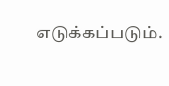எடுக்கப்படும்.